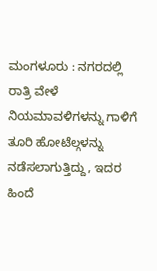ಮಂಗಳೂರು : ನಗರದಲ್ಲಿ ರಾತ್ರಿ ವೇಳೆ ನಿಯಮಾವಳಿಗಳನ್ನು ಗಾಳಿಗೆ ತೂರಿ ಹೋಟೆಲ್ಗಳನ್ನು ನಡೆಸಲಾಗುತ್ತಿದ್ದು, ಇದರ ಹಿಂದೆ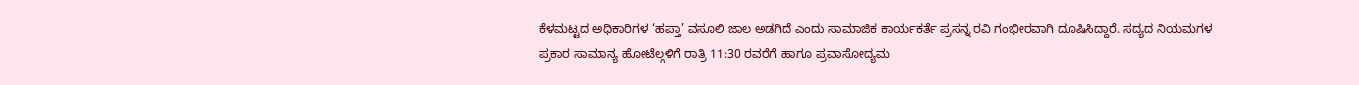ಕೆಳಮಟ್ಟದ ಅಧಿಕಾರಿಗಳ ‘ಹಪ್ತಾ’ ವಸೂಲಿ ಜಾಲ ಅಡಗಿದೆ ಎಂದು ಸಾಮಾಜಿಕ ಕಾರ್ಯಕರ್ತೆ ಪ್ರಸನ್ನ ರವಿ ಗಂಭೀರವಾಗಿ ದೂಷಿಸಿದ್ದಾರೆ. ಸದ್ಯದ ನಿಯಮಗಳ ಪ್ರಕಾರ ಸಾಮಾನ್ಯ ಹೋಟೆಲ್ಗಳಿಗೆ ರಾತ್ರಿ 11:30 ರವರೆಗೆ ಹಾಗೂ ಪ್ರವಾಸೋದ್ಯಮ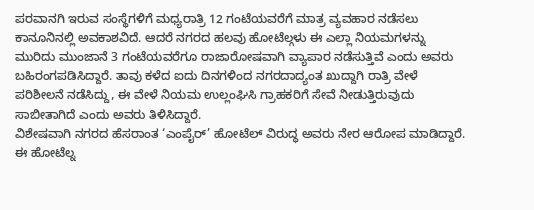ಪರವಾನಗಿ ಇರುವ ಸಂಸ್ಥೆಗಳಿಗೆ ಮಧ್ಯರಾತ್ರಿ 12 ಗಂಟೆಯವರೆಗೆ ಮಾತ್ರ ವ್ಯವಹಾರ ನಡೆಸಲು ಕಾನೂನಿನಲ್ಲಿ ಅವಕಾಶವಿದೆ. ಆದರೆ ನಗರದ ಹಲವು ಹೋಟೆಲ್ಗಳು ಈ ಎಲ್ಲಾ ನಿಯಮಗಳನ್ನು ಮುರಿದು ಮುಂಜಾನೆ 3 ಗಂಟೆಯವರೆಗೂ ರಾಜಾರೋಷವಾಗಿ ವ್ಯಾಪಾರ ನಡೆಸುತ್ತಿವೆ ಎಂದು ಅವರು ಬಹಿರಂಗಪಡಿಸಿದ್ದಾರೆ. ತಾವು ಕಳೆದ ಐದು ದಿನಗಳಿಂದ ನಗರದಾದ್ಯಂತ ಖುದ್ದಾಗಿ ರಾತ್ರಿ ವೇಳೆ ಪರಿಶೀಲನೆ ನಡೆಸಿದ್ದು, ಈ ವೇಳೆ ನಿಯಮ ಉಲ್ಲಂಘಿಸಿ ಗ್ರಾಹಕರಿಗೆ ಸೇವೆ ನೀಡುತ್ತಿರುವುದು ಸಾಬೀತಾಗಿದೆ ಎಂದು ಅವರು ತಿಳಿಸಿದ್ದಾರೆ.
ವಿಶೇಷವಾಗಿ ನಗರದ ಹೆಸರಾಂತ ‘ಎಂಪೈರ್’ ಹೋಟೆಲ್ ವಿರುದ್ಧ ಅವರು ನೇರ ಆರೋಪ ಮಾಡಿದ್ದಾರೆ. ಈ ಹೋಟೆಲ್ನ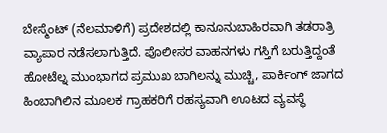ಬೇಸ್ಮೆಂಟ್ (ನೆಲಮಾಳಿಗೆ) ಪ್ರದೇಶದಲ್ಲಿ ಕಾನೂನುಬಾಹಿರವಾಗಿ ತಡರಾತ್ರಿ ವ್ಯಾಪಾರ ನಡೆಸಲಾಗುತ್ತಿದೆ. ಪೊಲೀಸರ ವಾಹನಗಳು ಗಸ್ತಿಗೆ ಬರುತ್ತಿದ್ದಂತೆ ಹೋಟೆಲ್ನ ಮುಂಭಾಗದ ಪ್ರಮುಖ ಬಾಗಿಲನ್ನು ಮುಚ್ಚಿ, ಪಾರ್ಕಿಂಗ್ ಜಾಗದ ಹಿಂಬಾಗಿಲಿನ ಮೂಲಕ ಗ್ರಾಹಕರಿಗೆ ರಹಸ್ಯವಾಗಿ ಊಟದ ವ್ಯವಸ್ಥೆ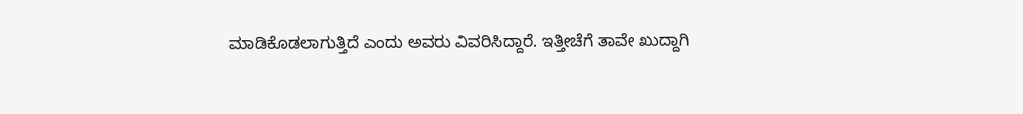ಮಾಡಿಕೊಡಲಾಗುತ್ತಿದೆ ಎಂದು ಅವರು ವಿವರಿಸಿದ್ದಾರೆ. ಇತ್ತೀಚೆಗೆ ತಾವೇ ಖುದ್ದಾಗಿ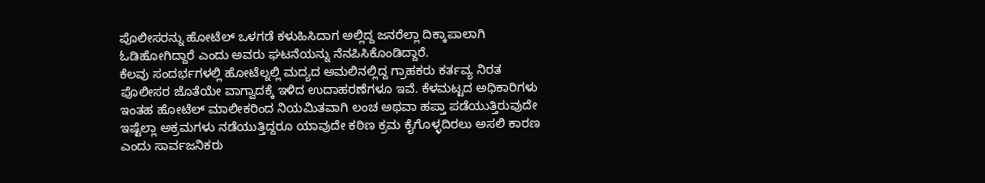ಪೊಲೀಸರನ್ನು ಹೋಟೆಲ್ ಒಳಗಡೆ ಕಳುಹಿಸಿದಾಗ ಅಲ್ಲಿದ್ದ ಜನರೆಲ್ಲಾ ದಿಕ್ಕಾಪಾಲಾಗಿ ಓಡಿಹೋಗಿದ್ದಾರೆ ಎಂದು ಅವರು ಘಟನೆಯನ್ನು ನೆನಪಿಸಿಕೊಂಡಿದ್ದಾರೆ.
ಕೆಲವು ಸಂದರ್ಭಗಳಲ್ಲಿ ಹೋಟೆಲ್ನಲ್ಲಿ ಮದ್ಯದ ಅಮಲಿನಲ್ಲಿದ್ದ ಗ್ರಾಹಕರು ಕರ್ತವ್ಯ ನಿರತ ಪೊಲೀಸರ ಜೊತೆಯೇ ವಾಗ್ವಾದಕ್ಕೆ ಇಳಿದ ಉದಾಹರಣೆಗಳೂ ಇವೆ. ಕೆಳಮಟ್ಟದ ಅಧಿಕಾರಿಗಳು ಇಂತಹ ಹೋಟೆಲ್ ಮಾಲೀಕರಿಂದ ನಿಯಮಿತವಾಗಿ ಲಂಚ ಅಥವಾ ಹಪ್ತಾ ಪಡೆಯುತ್ತಿರುವುದೇ ಇಷ್ಟೆಲ್ಲಾ ಅಕ್ರಮಗಳು ನಡೆಯುತ್ತಿದ್ದರೂ ಯಾವುದೇ ಕಠಿಣ ಕ್ರಮ ಕೈಗೊಳ್ಳದಿರಲು ಅಸಲಿ ಕಾರಣ ಎಂದು ಸಾರ್ವಜನಿಕರು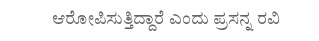ಆರೋಪಿಸುತ್ತಿದ್ದಾರೆ ಎಂದು ಪ್ರಸನ್ನ ರವಿ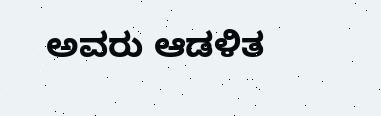ಅವರು ಆಡಳಿತ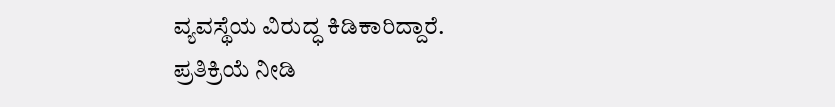ವ್ಯವಸ್ಥೆಯ ವಿರುದ್ಧ ಕಿಡಿಕಾರಿದ್ದಾರೆ.
ಪ್ರತಿಕ್ರಿಯೆ ನೀಡಿ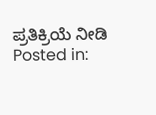ಪ್ರತಿಕ್ರಿಯೆ ನೀಡಿ
Posted in: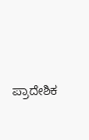ಪ್ರಾದೇಶಿಕ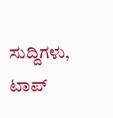ಸುದ್ದಿಗಳು, ಟಾಪ್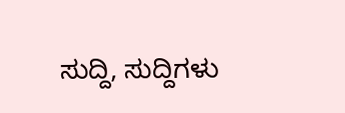ಸುದ್ದಿ, ಸುದ್ದಿಗಳು